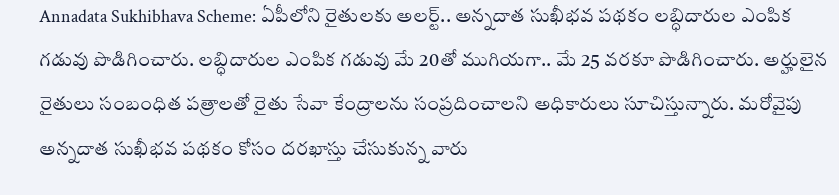Annadata Sukhibhava Scheme: ఏపీలోని రైతులకు అలర్ట్.. అన్నదాత సుఖీభవ పథకం లబ్ధిదారుల ఎంపిక గడువు పొడిగించారు. లబ్ధిదారుల ఎంపిక గడువు మే 20తో ముగియగా.. మే 25 వరకూ పొడిగించారు. అర్హులైన రైతులు సంబంధిత పత్రాలతో రైతు సేవా కేంద్రాలను సంప్రదించాలని అధికారులు సూచిస్తున్నారు. మరోవైపు అన్నదాత సుఖీభవ పథకం కోసం దరఖాస్తు చేసుకున్న వారు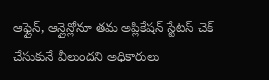ఆఫ్లైన్, ఆన్లైన్లోనూ తమ అప్లికేషన్ స్టేటస్ చెక్ చేసుకునే వీలుందని అధికారులు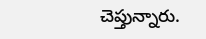చెప్తున్నారు.